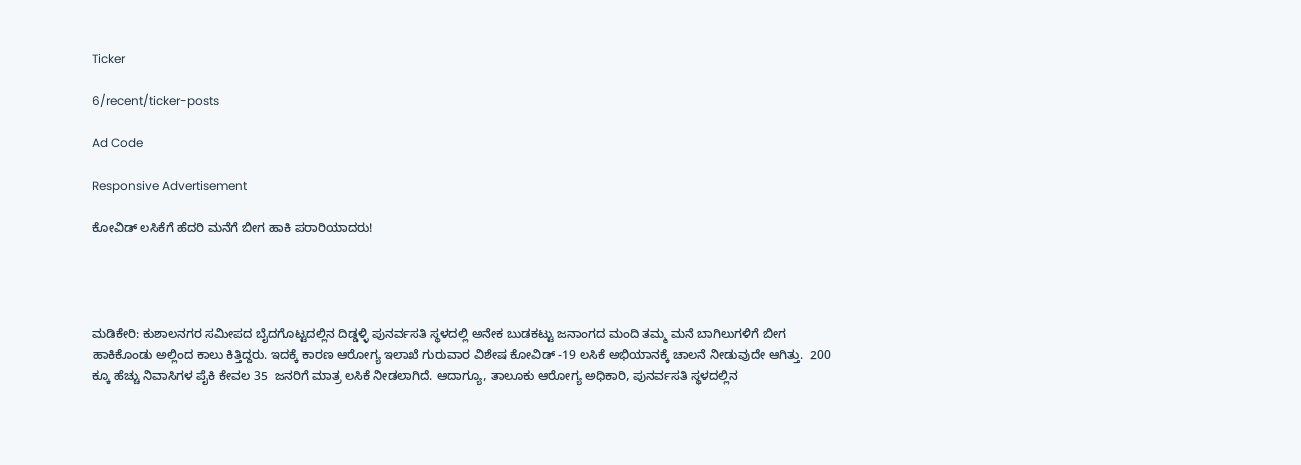Ticker

6/recent/ticker-posts

Ad Code

Responsive Advertisement

ಕೋವಿಡ್ ಲಸಿಕೆಗೆ ಹೆದರಿ ಮನೆಗೆ ಬೀಗ ಹಾಕಿ ಪರಾರಿಯಾದರು!




ಮಡಿಕೇರಿ: ಕುಶಾಲನಗರ ಸಮೀಪದ ಬೈದಗೊಟ್ಟದಲ್ಲಿನ ದಿಡ್ಡಳ್ಳಿ ಪುನರ್ವಸತಿ ಸ್ಥಳದಲ್ಲಿ ಅನೇಕ ಬುಡಕಟ್ಟು ಜನಾಂಗದ ಮಂದಿ ತಮ್ಮ ಮನೆ ಬಾಗಿಲುಗಳಿಗೆ ಬೀಗ ಹಾಕಿಕೊಂಡು ಅಲ್ಲಿಂದ ಕಾಲು ಕಿತ್ತಿದ್ದರು. ಇದಕ್ಕೆ ಕಾರಣ ಆರೋಗ್ಯ ಇಲಾಖೆ ಗುರುವಾರ ವಿಶೇಷ ಕೋವಿಡ್ -19 ಲಸಿಕೆ ಅಭಿಯಾನಕ್ಕೆ ಚಾಲನೆ ನೀಡುವುದೇ ಆಗಿತ್ತು.  200 ಕ್ಕೂ ಹೆಚ್ಚು ನಿವಾಸಿಗಳ ಪೈಕಿ ಕೇವಲ 35  ಜನರಿಗೆ ಮಾತ್ರ ಲಸಿಕೆ ನೀಡಲಾಗಿದೆ. ಆದಾಗ್ಯೂ, ತಾಲೂಕು ಆರೋಗ್ಯ ಅಧಿಕಾರಿ, ಪುನರ್ವಸತಿ ಸ್ಥಳದಲ್ಲಿನ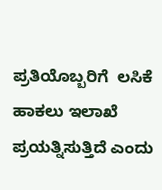ಪ್ರತಿಯೊಬ್ಬರಿಗೆ  ಲಸಿಕೆ ಹಾಕಲು ಇಲಾಖೆ ಪ್ರಯತ್ನಿಸುತ್ತಿದೆ ಎಂದು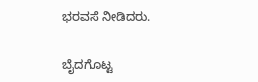ಭರವಸೆ ನೀಡಿದರು.

ಬೈದಗೊಟ್ಟ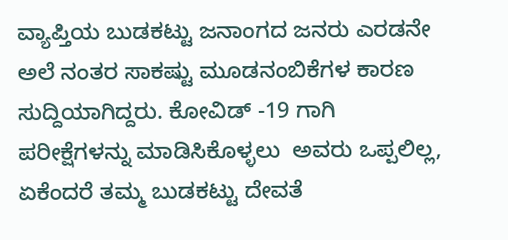ವ್ಯಾಪ್ತಿಯ ಬುಡಕಟ್ಟು ಜನಾಂಗದ ಜನರು ಎರಡನೇ ಅಲೆ ನಂತರ ಸಾಕಷ್ಟು ಮೂಡನಂಬಿಕೆಗಳ ಕಾರಣ ಸುದ್ದಿಯಾಗಿದ್ದರು. ಕೋವಿಡ್ -19 ಗಾಗಿ ಪರೀಕ್ಷೆಗಳನ್ನು ಮಾಡಿಸಿಕೊಳ್ಳಲು  ಅವರು ಒಪ್ಪಲಿಲ್ಲ, ಏಕೆಂದರೆ ತಮ್ಮ ಬುಡಕಟ್ಟು ದೇವತೆ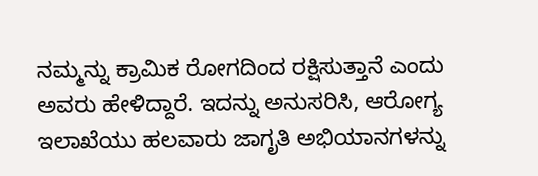ನಮ್ಮನ್ನು ಕ್ರಾಮಿಕ ರೋಗದಿಂದ ರಕ್ಷಿಸುತ್ತಾನೆ ಎಂದು ಅವರು ಹೇಳಿದ್ದಾರೆ. ಇದನ್ನು ಅನುಸರಿಸಿ, ಆರೋಗ್ಯ ಇಲಾಖೆಯು ಹಲವಾರು ಜಾಗೃತಿ ಅಭಿಯಾನಗಳನ್ನು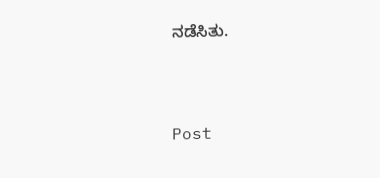ನಡೆಸಿತು.



Post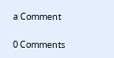a Comment

0 Comments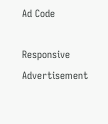Ad Code

Responsive Advertisement